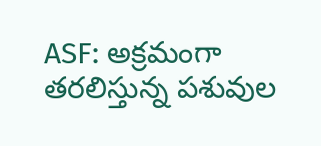ASF: అక్రమంగా తరలిస్తున్న పశువుల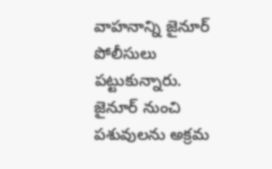వాహనాన్ని జైనూర్ పోలీసులు పట్టుకున్నారు. జైనూర్ నుంచి పశువులను అక్రమ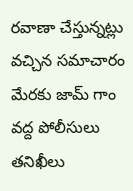రవాణా చేస్తున్నట్లు వచ్చిన సమాచారం మేరకు జామ్ గాం వద్ద పోలీసులు తనిఖీలు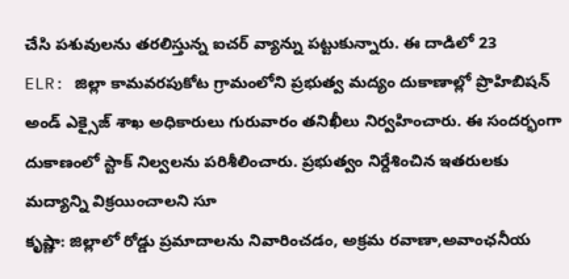చేసి పశువులను తరలిస్తున్న ఐచర్ వ్యాన్ను పట్టుకున్నారు. ఈ దాడిలో 23
ELR: జిల్లా కామవరపుకోట గ్రామంలోని ప్రభుత్వ మద్యం దుకాణాల్లో ప్రొహిబిషన్ అండ్ ఎక్సైజ్ శాఖ అధికారులు గురువారం తనిఖీలు నిర్వహించారు. ఈ సందర్భంగా దుకాణంలో స్టాక్ నిల్వలను పరిశీలించారు. ప్రభుత్వం నిర్దేశించిన ఇతరులకు మద్యాన్ని విక్రయించాలని సూ
కృష్ణా: జిల్లాలో రోడ్డు ప్రమాదాలను నివారించడం, అక్రమ రవాణా,అవాంఛనీయ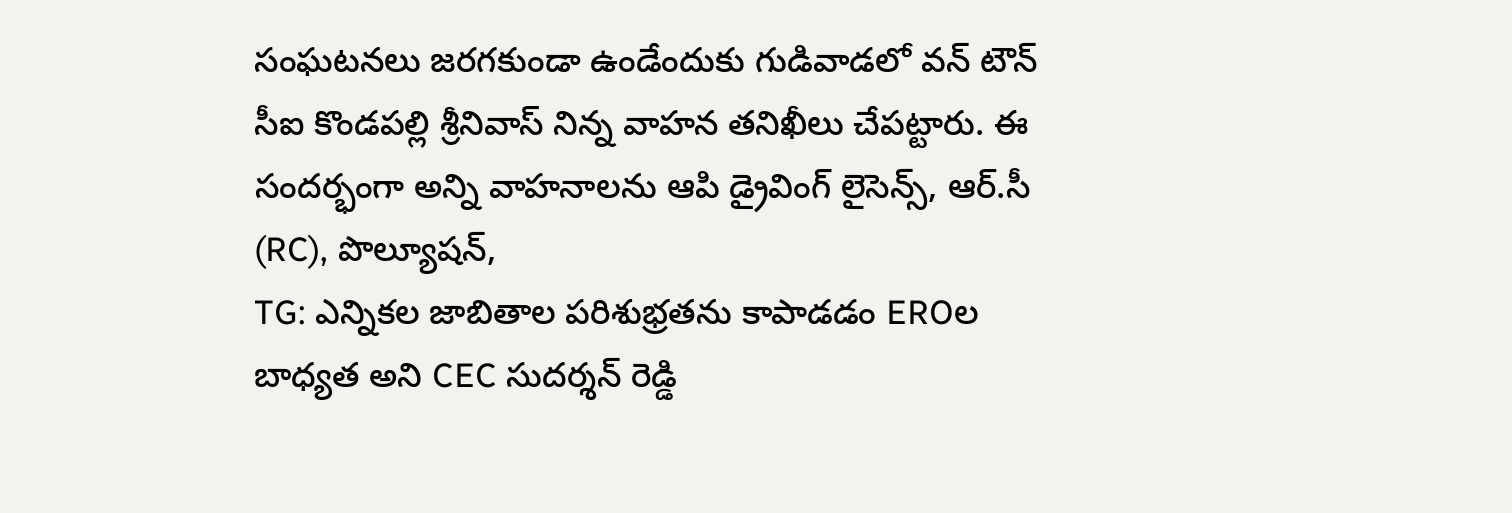సంఘటనలు జరగకుండా ఉండేందుకు గుడివాడలో వన్ టౌన్ సీఐ కొండపల్లి శ్రీనివాస్ నిన్న వాహన తనిఖీలు చేపట్టారు. ఈ సందర్భంగా అన్ని వాహనాలను ఆపి డ్రైవింగ్ లైసెన్స్, ఆర్.సీ (RC), పొల్యూషన్,
TG: ఎన్నికల జాబితాల పరిశుభ్రతను కాపాడడం EROల బాధ్యత అని CEC సుదర్శన్ రెడ్డి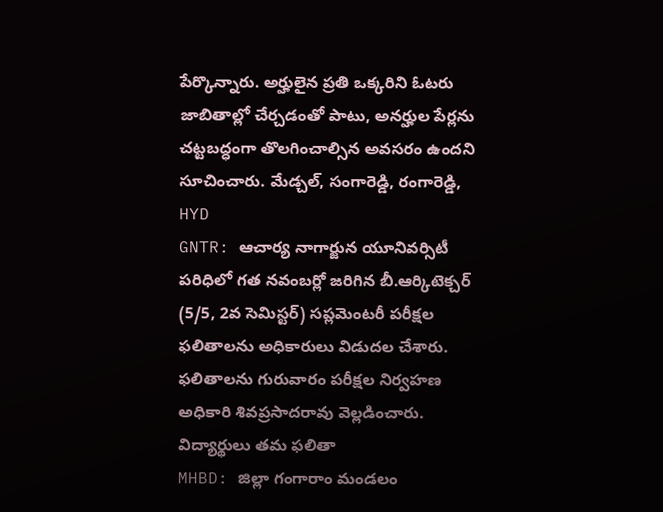పేర్కొన్నారు. అర్హులైన ప్రతి ఒక్కరిని ఓటరు జాబితాల్లో చేర్చడంతో పాటు, అనర్హుల పేర్లను చట్టబద్ధంగా తొలగించాల్సిన అవసరం ఉందని సూచించారు. మేడ్చల్, సంగారెడ్డి, రంగారెడ్డి, HYD
GNTR: ఆచార్య నాగార్జున యూనివర్సిటీ పరిధిలో గత నవంబర్లో జరిగిన బీ.ఆర్కిటెక్చర్ (5/5, 2వ సెమిస్టర్) సప్లమెంటరీ పరీక్షల ఫలితాలను అధికారులు విడుదల చేశారు. ఫలితాలను గురువారం పరీక్షల నిర్వహణ అధికారి శివప్రసాదరావు వెల్లడించారు. విద్యార్థులు తమ ఫలితా
MHBD: జిల్లా గంగారాం మండలం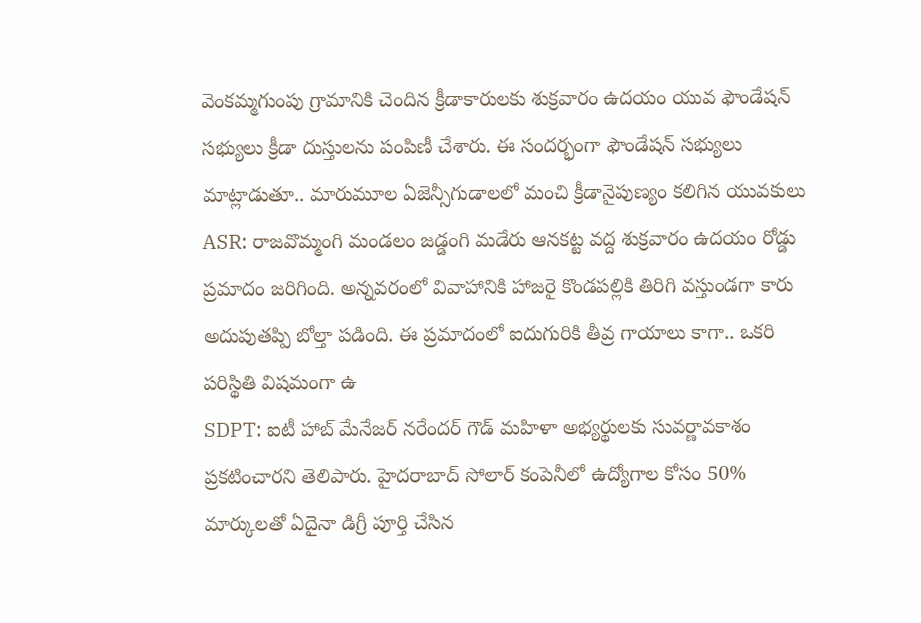వెంకమ్మగుంపు గ్రామానికి చెందిన క్రీడాకారులకు శుక్రవారం ఉదయం యువ ఫౌండేషన్ సభ్యులు క్రీడా దుస్తులను పంపిణీ చేశారు. ఈ సందర్భంగా ఫౌండేషన్ సభ్యులు మాట్లాడుతూ.. మారుమూల ఏజెన్సీగుడాలలో మంచి క్రీడానైపుణ్యం కలిగిన యువకులు
ASR: రాజవొమ్మంగి మండలం జడ్డంగి మడేరు ఆనకట్ట వద్ద శుక్రవారం ఉదయం రోడ్డు ప్రమాదం జరిగింది. అన్నవరంలో వివాహానికి హాజరై కొండపల్లికి తిరిగి వస్తుండగా కారు అదుపుతప్పి బోల్తా పడింది. ఈ ప్రమాదంలో ఐదుగురికి తీవ్ర గాయాలు కాగా.. ఒకరి పరిస్థితి విషమంగా ఉ
SDPT: ఐటీ హాబ్ మేనేజర్ నరేందర్ గౌడ్ మహిళా అభ్యర్థులకు సువర్ణావకాశం ప్రకటించారని తెలిపారు. హైదరాబాద్ సోలార్ కంపెనీలో ఉద్యోగాల కోసం 50% మార్కులతో ఏదైనా డిగ్రీ పూర్తి చేసిన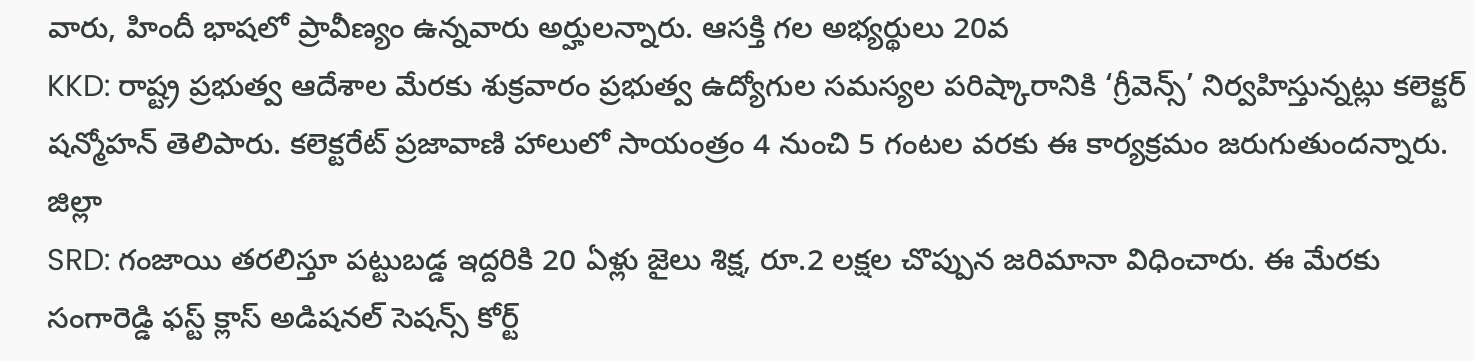వారు, హిందీ భాషలో ప్రావీణ్యం ఉన్నవారు అర్హులన్నారు. ఆసక్తి గల అభ్యర్థులు 20వ
KKD: రాష్ట్ర ప్రభుత్వ ఆదేశాల మేరకు శుక్రవారం ప్రభుత్వ ఉద్యోగుల సమస్యల పరిష్కారానికి ‘గ్రీవెన్స్’ నిర్వహిస్తున్నట్లు కలెక్టర్ షన్మోహన్ తెలిపారు. కలెక్టరేట్ ప్రజావాణి హాలులో సాయంత్రం 4 నుంచి 5 గంటల వరకు ఈ కార్యక్రమం జరుగుతుందన్నారు. జిల్లా
SRD: గంజాయి తరలిస్తూ పట్టుబడ్డ ఇద్దరికి 20 ఏళ్లు జైలు శిక్ష, రూ.2 లక్షల చొప్పున జరిమానా విధించారు. ఈ మేరకు సంగారెడ్డి ఫస్ట్ క్లాస్ అడిషనల్ సెషన్స్ కోర్ట్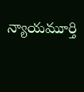న్యాయమూర్తి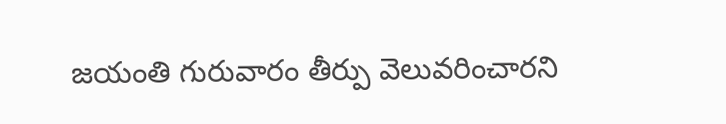జయంతి గురువారం తీర్పు వెలువరించారని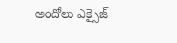అందోలు ఎక్సైజ్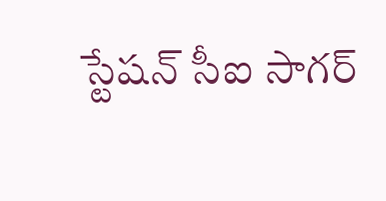స్టేషన్ సీఐ సాగర్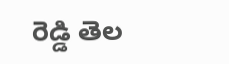రెడ్డి తెల